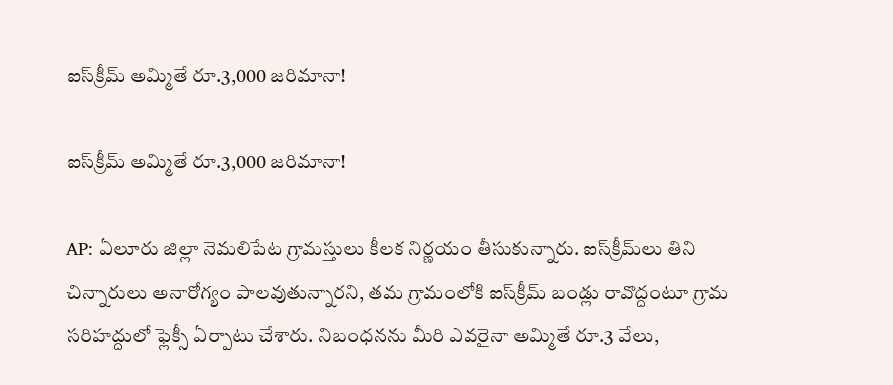ఐస్‌క్రీమ్‌ అమ్మితే రూ.3,000 జరిమానా!

ఐస్‌క్రీమ్‌ అమ్మితే రూ.3,000 జరిమానా!

AP: ఏలూరు జిల్లా నెమలిపేట గ్రామస్తులు కీలక నిర్ణయం తీసుకున్నారు. ఐస్‌క్రీమ్‌లు తిని చిన్నారులు అనారోగ్యం పాలవుతున్నారని, తమ గ్రామంలోకి ఐస్‌క్రీమ్‌ బండ్లు రావొద్దంటూ గ్రామ సరిహద్దులో ఫ్లెక్సీ ఏర్పాటు చేశారు. నిబంధనను మీరి ఎవరైనా అమ్మితే రూ.3 వేలు,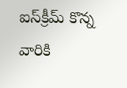ఐస్‌క్రీమ్‌ కొన్న వారికి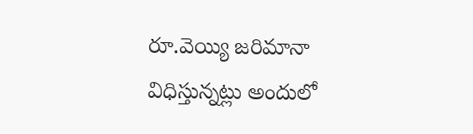రూ.వెయ్యి జరిమానా విధిస్తున్నట్లు అందులో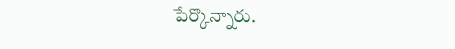పేర్కొన్నారు.